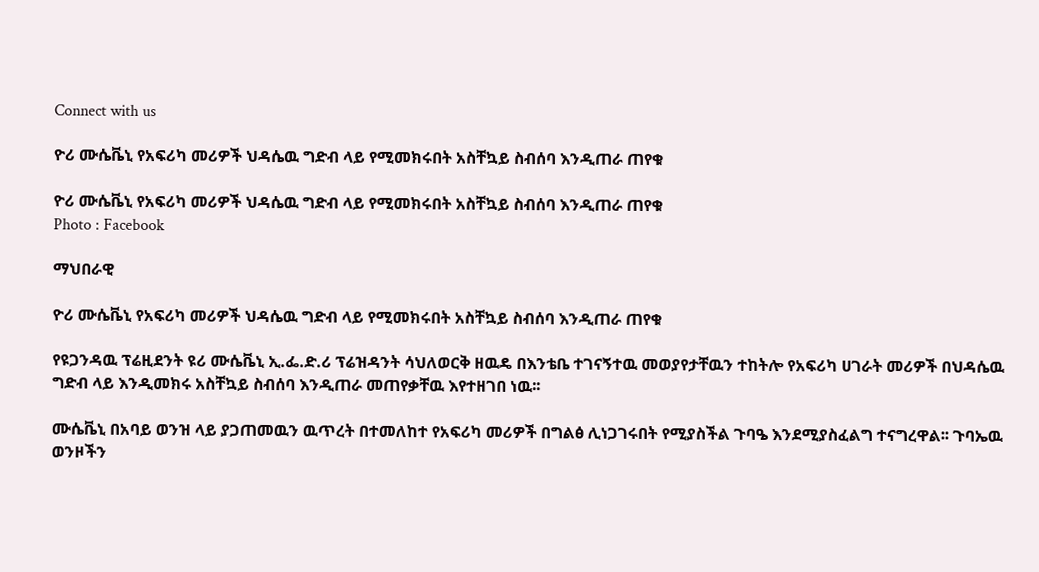Connect with us

ዮሪ ሙሴቬኒ የአፍሪካ መሪዎች ህዳሴዉ ግድብ ላይ የሚመክሩበት አስቸኳይ ስብሰባ እንዲጠራ ጠየቁ

ዮሪ ሙሴቬኒ የአፍሪካ መሪዎች ህዳሴዉ ግድብ ላይ የሚመክሩበት አስቸኳይ ስብሰባ እንዲጠራ ጠየቁ
Photo : Facebook

ማህበራዊ

ዮሪ ሙሴቬኒ የአፍሪካ መሪዎች ህዳሴዉ ግድብ ላይ የሚመክሩበት አስቸኳይ ስብሰባ እንዲጠራ ጠየቁ

የዩጋንዳዉ ፕሬዚደንት ዩሪ ሙሴቬኒ ኢ.ፌ.ድ.ሪ ፕሬዝዳንት ሳህለወርቅ ዘዉዴ በእንቴቤ ተገናኝተዉ መወያየታቸዉን ተከትሎ የአፍሪካ ሀገራት መሪዎች በህዳሴዉ ግድብ ላይ እንዲመክሩ አስቸኳይ ስብሰባ እንዲጠራ መጠየቃቸዉ እየተዘገበ ነዉ፡፡

ሙሴቬኒ በአባይ ወንዝ ላይ ያጋጠመዉን ዉጥረት በተመለከተ የአፍሪካ መሪዎች በግልፅ ሊነጋገሩበት የሚያስችል ጉባዔ እንደሚያስፈልግ ተናግረዋል፡፡ ጉባኤዉ ወንዞችን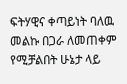ፍትሃዊና ቀጣይነት ባለዉ መልኩ በጋራ ለመጠቀም የሚቻልበት ሁኔታ ላይ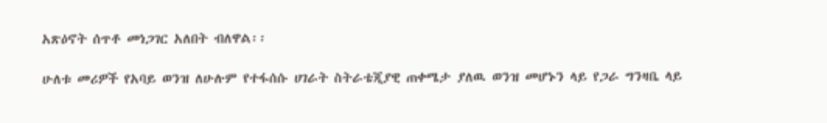አጽዕኖት ሰጥቶ መነጋገር አለበት ብለዋል፡፡

ሁለቱ መሪዎች የአባይ ወንዝ ለሁሉም የተፋሰሱ ሀገራት ስትራቴጂያዊ ጠቀሜታ ያለዉ ወንዝ መሆኑን ላይ የጋራ ግንዛቤ ላይ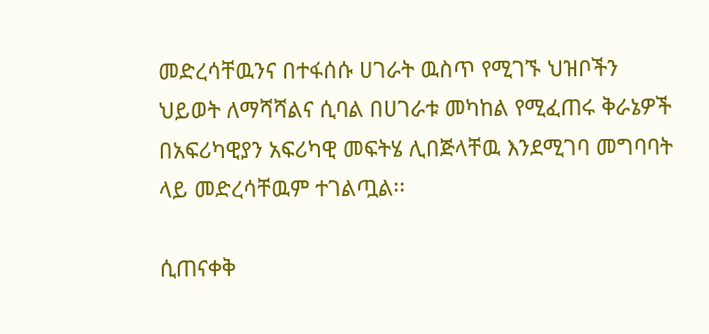መድረሳቸዉንና በተፋሰሱ ሀገራት ዉስጥ የሚገኙ ህዝቦችን ህይወት ለማሻሻልና ሲባል በሀገራቱ መካከል የሚፈጠሩ ቅራኔዎች በአፍሪካዊያን አፍሪካዊ መፍትሄ ሊበጅላቸዉ እንደሚገባ መግባባት ላይ መድረሳቸዉም ተገልጧል፡፡

ሲጠናቀቅ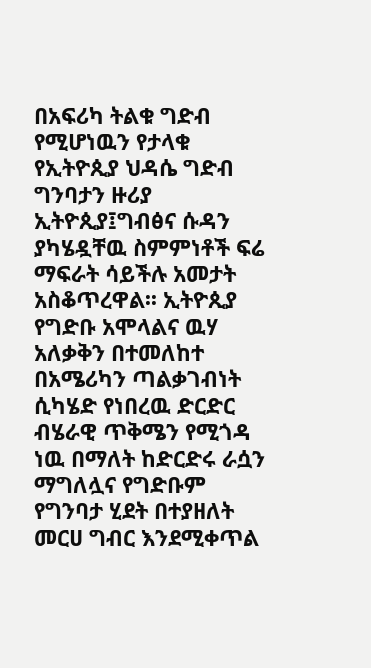በአፍሪካ ትልቁ ግድብ የሚሆነዉን የታላቁ የኢትዮጲያ ህዳሴ ግድብ ግንባታን ዙሪያ ኢትዮጲያ፤ግብፅና ሱዳን ያካሄዷቸዉ ስምምነቶች ፍሬ ማፍራት ሳይችሉ አመታት አስቆጥረዋል፡፡ ኢትዮጲያ የግድቡ አሞላልና ዉሃ አለቃቅን በተመለከተ በአሜሪካን ጣልቃገብነት ሲካሄድ የነበረዉ ድርድር ብሄራዊ ጥቅሜን የሚጎዳ ነዉ በማለት ከድርድሩ ራሷን ማግለሏና የግድቡም የግንባታ ሂደት በተያዘለት መርሀ ግብር እንደሚቀጥል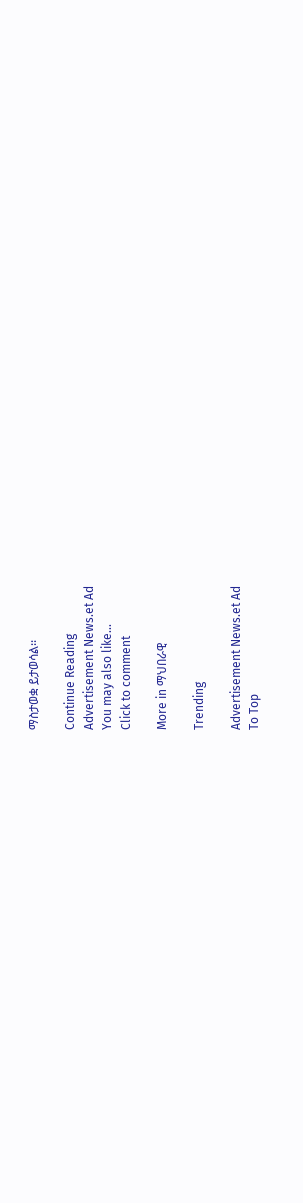ማስታወቋ ይታወሳል፡፡

Continue Reading
Advertisement News.et Ad
You may also like...
Click to comment

More in ማህበራዊ

Trending

Advertisement News.et Ad
To Top